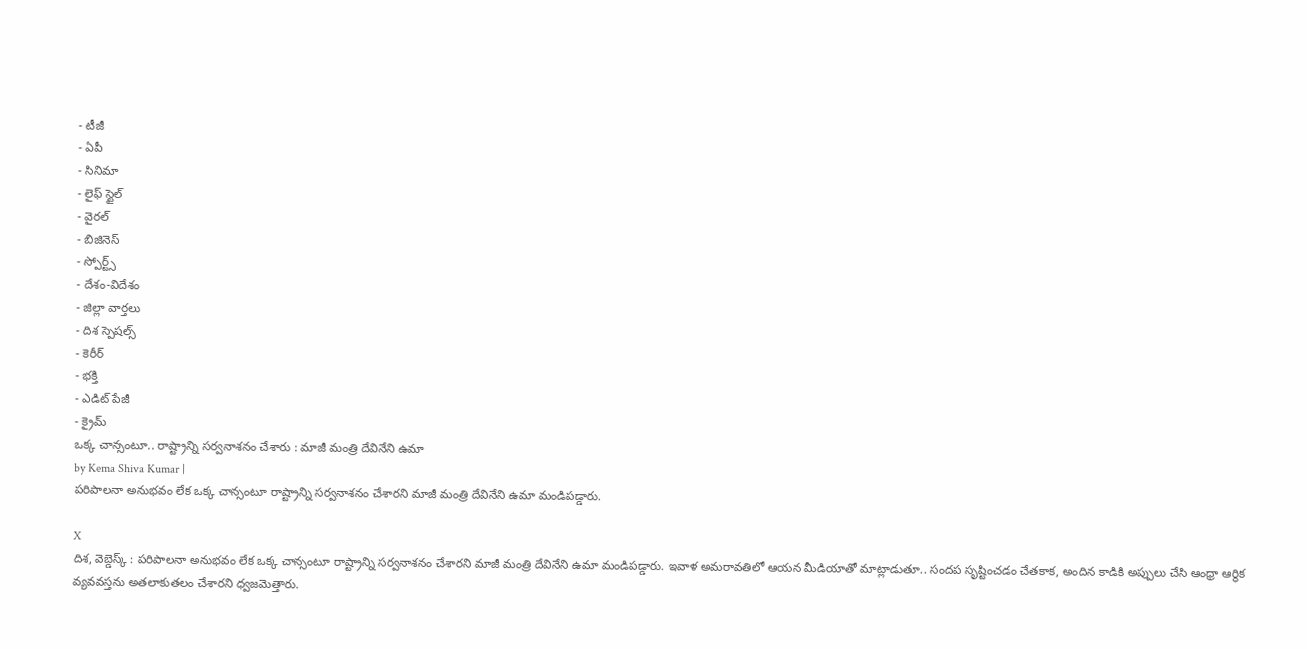- టీజీ
- ఏపీ
- సినిమా
- లైఫ్ స్టైల్
- వైరల్
- బిజినెస్
- స్పోర్ట్స్
- దేశం-విదేశం
- జిల్లా వార్తలు
- దిశ స్పెషల్స్
- కెరీర్
- భక్తి
- ఎడిట్ పేజీ
- క్రైమ్
ఒక్క చాన్సంటూ.. రాష్ట్రాన్ని సర్వనాశనం చేశారు : మాజీ మంత్రి దేవినేని ఉమా
by Kema Shiva Kumar |
పరిపాలనా అనుభవం లేక ఒక్క చాన్సంటూ రాష్ట్రాన్ని సర్వనాశనం చేశారని మాజీ మంత్రి దేవినేని ఉమా మండిపడ్డారు.

X
దిశ, వెబ్డెస్క్ : పరిపాలనా అనుభవం లేక ఒక్క చాన్సంటూ రాష్ట్రాన్ని సర్వనాశనం చేశారని మాజీ మంత్రి దేవినేని ఉమా మండిపడ్డారు. ఇవాళ అమరావతిలో ఆయన మీడియాతో మాట్లాడుతూ.. సందప సృష్టించడం చేతకాక, అందిన కాడికి అప్పులు చేసి ఆంధ్రా ఆర్థిక వ్యవవస్తను అతలాకుతలం చేశారని ధ్వజమెత్తారు.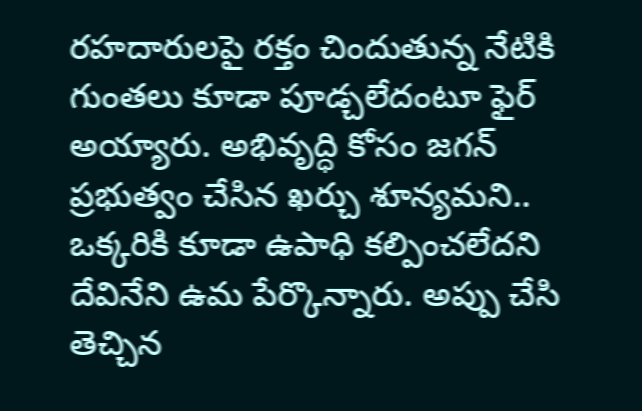రహదారులపై రక్తం చిందుతున్న నేటికి గుంతలు కూడా పూడ్చలేదంటూ ఫైర్ అయ్యారు. అభివృద్ధి కోసం జగన్ ప్రభుత్వం చేసిన ఖర్చు శూన్యమని.. ఒక్కరికి కూడా ఉపాధి కల్పించలేదని దేవినేని ఉమ పేర్కొన్నారు. అప్పు చేసి తెచ్చిన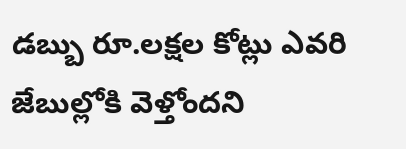డబ్బు రూ.లక్షల కోట్లు ఎవరి జేబుల్లోకి వెళ్తోందని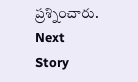ప్రశ్నించారు.
Next Story